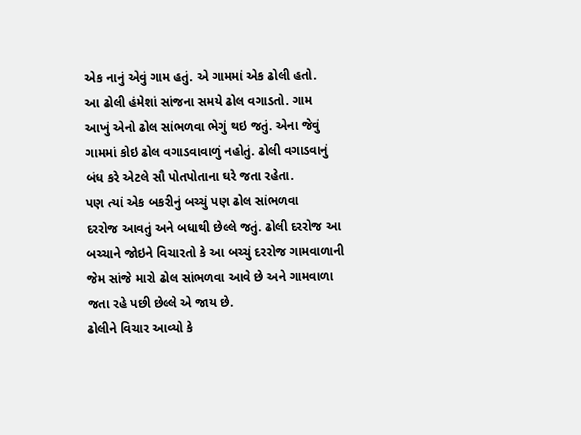એક નાનું એવું ગામ હતું. એ ગામમાં એક ઢોલી હતો.
આ ઢોલી હંમેશાં સાંજના સમયે ઢોલ વગાડતો. ગામ
આખું એનો ઢોલ સાંભળવા ભેગું થઇ જતું. એના જેવું
ગામમાં કોઇ ઢોલ વગાડવાવાળું નહોતું. ઢોલી વગાડવાનું
બંધ કરે એટલે સૌ પોતપોતાના ઘરે જતા રહેતા.
પણ ત્યાં એક બકરીનું બચ્ચું પણ ઢોલ સાંભળવા
દરરોજ આવતું અને બધાથી છેલ્લે જતું. ઢોલી દરરોજ આ
બચ્ચાને જોઇને વિચારતો કે આ બચ્ચું દરરોજ ગામવાળાની
જેમ સાંજે મારો ઢોલ સાંભળવા આવે છે અને ગામવાળા
જતા રહે પછી છેલ્લે એ જાય છે.
ઢોલીને વિચાર આવ્યો કે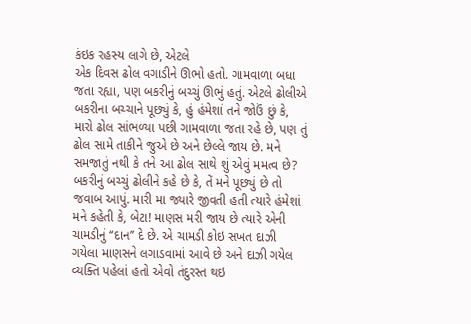કંઇક રહસ્ય લાગે છે, એટલે
એક દિવસ ઢોલ વગાડીને ઊભો હતો. ગામવાળા બધા
જતા રહ્યા, પણ બકરીનું બચ્ચું ઊભું હતું. એટલે ઢોલીએ
બકરીના બચ્ચાને પૂછ્યું કે, હું હંમેશાં તને જોઉં છું કે,
મારો ઢોલ સાંભળ્યા પછી ગામવાળા જતા રહે છે, પણ તું
ઢોલ સામે તાકીને જુએ છે અને છેલ્લે જાય છે. મને
સમજાતું નથી કે તને આ ઢોલ સાથે શું એવું મમત્વ છે?
બકરીનું બચ્ચું ઢોલીને કહે છે કે, તેં મને પૂછ્યું છે તો
જવાબ આપું. મારી મા જ્યારે જીવતી હતી ત્યારે હંમેશાં
મને કહેતી કે, બેટા! માણસ મરી જાય છે ત્યારે એની
ચામડીનું ‘‘દાન’’ દે છે. એ ચામડી કોઇ સખત દાઝી
ગયેલા માણસને લગાડવામાં આવે છે અને દાઝી ગયેલ
વ્યક્તિ પહેલાં હતો એવો તંદુરસ્ત થઇ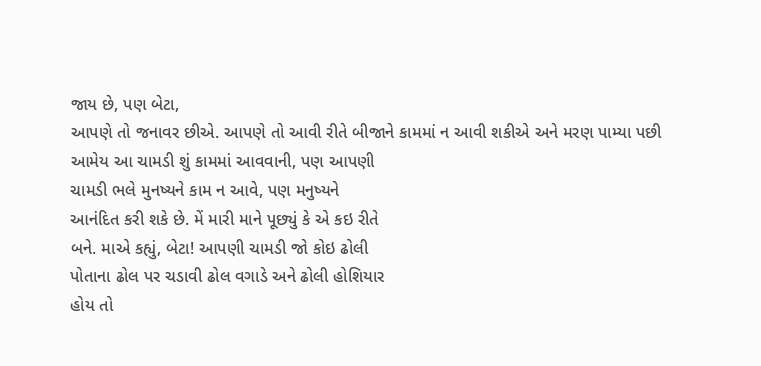જાય છે, પણ બેટા,
આપણે તો જનાવર છીએ. આપણે તો આવી રીતે બીજાને કામમાં ન આવી શકીએ અને મરણ પામ્યા પછી
આમેય આ ચામડી શું કામમાં આવવાની, પણ આપણી
ચામડી ભલે મુનષ્યને કામ ન આવે, પણ મનુષ્યને
આનંદિત કરી શકે છે. મેં મારી માને પૂછ્યું કે એ કઇ રીતે
બને. માએ કહ્યું, બેટા! આપણી ચામડી જો કોઇ ઢોલી
પોતાના ઢોલ પર ચડાવી ઢોલ વગાડે અને ઢોલી હોશિયાર
હોય તો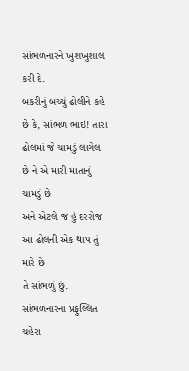સાંભળનારને ખુશખુશાલ કરી દે.
બકરીનું બચ્ચું ઢોલીને કહે છે કે, સાંભળ ભાઇ! તારા
ઢોલમાં જે ચામડું લાગેલ છે ને એ મારી માતાનું ચામડું છે
અને એટલે જ હું દરરોજ આ ઢોલની એક થાપ તું મારે છે
તે સાંભળું છું. સાંભળનારના પ્રફુલ્લિત ચહેરા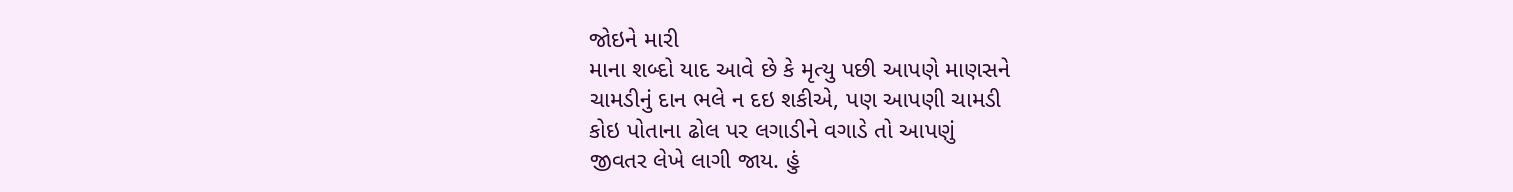જોઇને મારી
માના શબ્દો યાદ આવે છે કે મૃત્યુ પછી આપણે માણસને
ચામડીનું દાન ભલે ન દઇ શકીએ, પણ આપણી ચામડી
કોઇ પોતાના ઢોલ પર લગાડીને વગાડે તો આપણું
જીવતર લેખે લાગી જાય. હું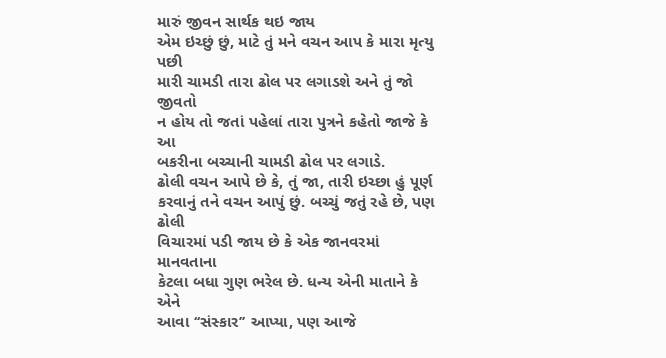મારું જીવન સાર્થક થઇ જાય
એમ ઇચ્છું છું, માટે તું મને વચન આપ કે મારા મૃત્યુ પછી
મારી ચામડી તારા ઢોલ પર લગાડશે અને તું જો જીવતો
ન હોય તો જતાં પહેલાં તારા પુત્રને કહેતો જાજે કે આ
બકરીના બચ્ચાની ચામડી ઢોલ પર લગાડે.
ઢોલી વચન આપે છે કે, તું જા, તારી ઇચ્છા હું પૂર્ણ
કરવાનું તને વચન આપું છું. બચ્ચું જતું રહે છે, પણ ઢોલી
વિચારમાં પડી જાય છે કે એક જાનવરમાં માનવતાના
કેટલા બધા ગુણ ભરેલ છે. ધન્ય એની માતાને કે એને
આવા ‘‘સંસ્કાર’’ આપ્યા, પણ આજે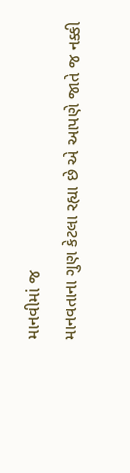માનવીમાં જ
માનવતાના ગુણ કેટલા રહ્યા છે એ આપણે જાતે જ નક્કી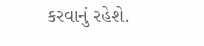કરવાનું રહેશે.